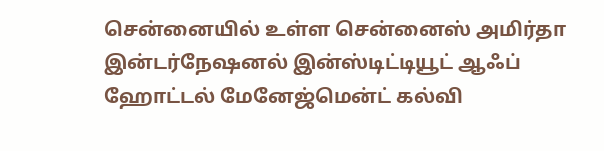சென்னையில் உள்ள சென்னைஸ் அமிர்தா இன்டர்நேஷனல் இன்ஸ்டிட்டியூட் ஆஃப் ஹோட்டல் மேனேஜ்மென்ட் கல்வி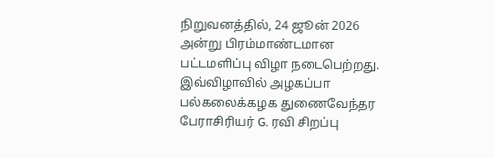நிறுவனத்தில், 24 ஜூன் 2026 அன்று பிரம்மாண்டமான பட்டமளிப்பு விழா நடைபெற்றது. இவ்விழாவில் அழகப்பா பல்கலைக்கழக துணைவேந்தர பேராசிரியர் G. ரவி சிறப்பு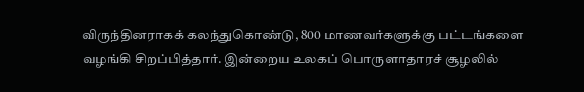விருந்தினராகக் கலந்துகொண்டு, 800 மாணவர்களுக்கு பட்டங்களை வழங்கி சிறப்பித்தார். இன்றைய உலகப் பொருளாதாரச் சூழலில்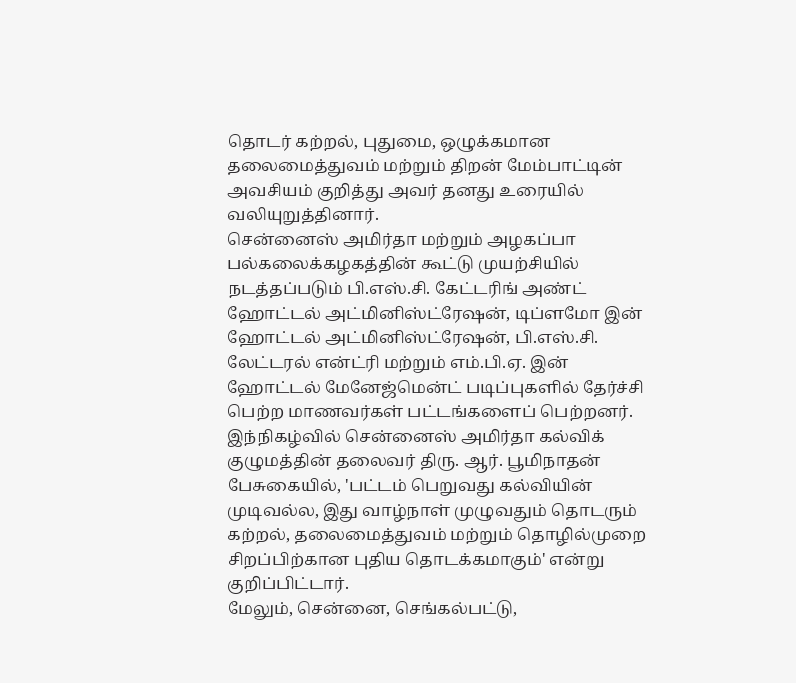தொடர் கற்றல், புதுமை, ஒழுக்கமான தலைமைத்துவம் மற்றும் திறன் மேம்பாட்டின் அவசியம் குறித்து அவர் தனது உரையில் வலியுறுத்தினார்.
சென்னைஸ் அமிர்தா மற்றும் அழகப்பா பல்கலைக்கழகத்தின் கூட்டு முயற்சியில் நடத்தப்படும் பி.எஸ்.சி. கேட்டரிங் அண்ட் ஹோட்டல் அட்மினிஸ்ட்ரேஷன், டிப்ளமோ இன் ஹோட்டல் அட்மினிஸ்ட்ரேஷன், பி.எஸ்.சி. லேட்டரல் என்ட்ரி மற்றும் எம்.பி.ஏ. இன் ஹோட்டல் மேனேஜ்மென்ட் படிப்புகளில் தேர்ச்சி பெற்ற மாணவர்கள் பட்டங்களைப் பெற்றனர். இந்நிகழ்வில் சென்னைஸ் அமிர்தா கல்விக் குழுமத்தின் தலைவர் திரு. ஆர். பூமிநாதன் பேசுகையில், 'பட்டம் பெறுவது கல்வியின் முடிவல்ல, இது வாழ்நாள் முழுவதும் தொடரும் கற்றல், தலைமைத்துவம் மற்றும் தொழில்முறை சிறப்பிற்கான புதிய தொடக்கமாகும்' என்று குறிப்பிட்டார்.
மேலும், சென்னை, செங்கல்பட்டு,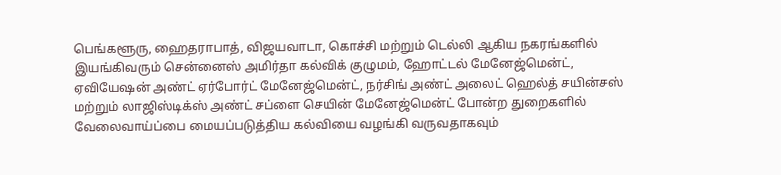பெங்களூரு, ஹைதராபாத், விஜயவாடா, கொச்சி மற்றும் டெல்லி ஆகிய நகரங்களில் இயங்கிவரும் சென்னைஸ் அமிர்தா கல்விக் குழுமம், ஹோட்டல் மேனேஜ்மென்ட், ஏவியேஷன் அண்ட் ஏர்போர்ட் மேனேஜ்மென்ட், நர்சிங் அண்ட் அலைட் ஹெல்த் சயின்சஸ் மற்றும் லாஜிஸ்டிக்ஸ் அண்ட் சப்ளை செயின் மேனேஜ்மென்ட் போன்ற துறைகளில் வேலைவாய்ப்பை மையப்படுத்திய கல்வியை வழங்கி வருவதாகவும்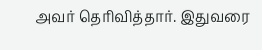அவர் தெரிவித்தார். இதுவரை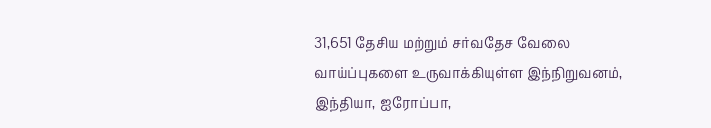31,651 தேசிய மற்றும் சர்வதேச வேலை வாய்ப்புகளை உருவாக்கியுள்ள இந்நிறுவனம், இந்தியா, ஐரோப்பா,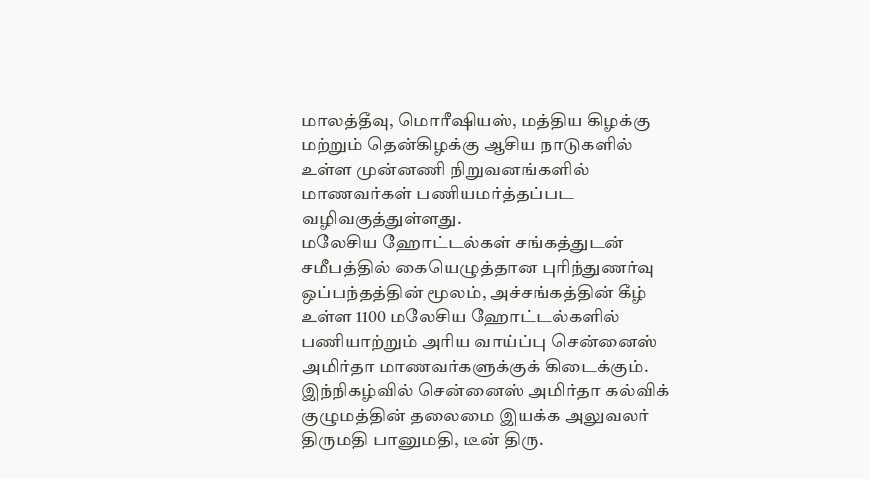மாலத்தீவு, மொரீஷியஸ், மத்திய கிழக்கு மற்றும் தென்கிழக்கு ஆசிய நாடுகளில் உள்ள முன்னணி நிறுவனங்களில் மாணவர்கள் பணியமர்த்தப்பட வழிவகுத்துள்ளது.
மலேசிய ஹோட்டல்கள் சங்கத்துடன் சமீபத்தில் கையெழுத்தான புரிந்துணர்வு ஒப்பந்தத்தின் மூலம், அச்சங்கத்தின் கீழ் உள்ள 1100 மலேசிய ஹோட்டல்களில் பணியாற்றும் அரிய வாய்ப்பு சென்னைஸ் அமிர்தா மாணவர்களுக்குக் கிடைக்கும். இந்நிகழ்வில் சென்னைஸ் அமிர்தா கல்விக் குழுமத்தின் தலைமை இயக்க அலுவலர் திருமதி பானுமதி, டீன் திரு.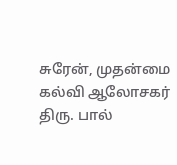சுரேன், முதன்மை கல்வி ஆலோசகர் திரு. பால்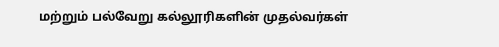மற்றும் பல்வேறு கல்லூரிகளின் முதல்வர்கள்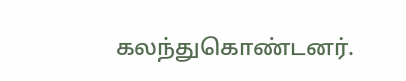கலந்துகொண்டனர்.